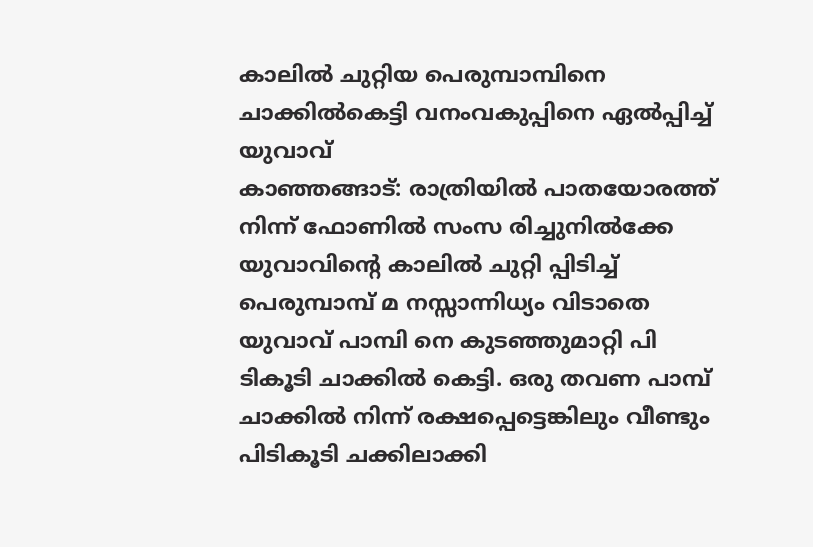കാലിൽ ചുറ്റിയ പെരുമ്പാമ്പിനെ ചാക്കിൽകെട്ടി വനംവകുപ്പിനെ ഏൽപ്പിച്ച് യുവാവ്
കാഞ്ഞങ്ങാട്: രാത്രിയിൽ പാതയോരത്ത് നിന്ന് ഫോണിൽ സംസ രിച്ചുനിൽക്കേ യുവാവിൻ്റെ കാലിൽ ചുറ്റി പ്പിടിച്ച് പെരുമ്പാമ്പ് മ നസ്സാന്നിധ്യം വിടാതെ യുവാവ് പാമ്പി നെ കുടഞ്ഞുമാറ്റി പി ടികൂടി ചാക്കിൽ കെട്ടി. ഒരു തവണ പാമ്പ് ചാക്കിൽ നിന്ന് രക്ഷപ്പെട്ടെങ്കിലും വീണ്ടും പിടികൂടി ചക്കിലാക്കി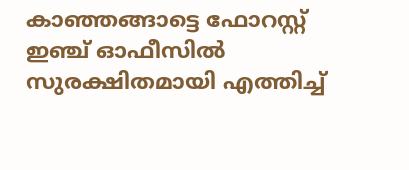കാഞ്ഞങ്ങാട്ടെ ഫോറസ്റ്റ് ഇഞ്ച് ഓഫീസിൽ സുരക്ഷിതമായി എത്തിച്ച്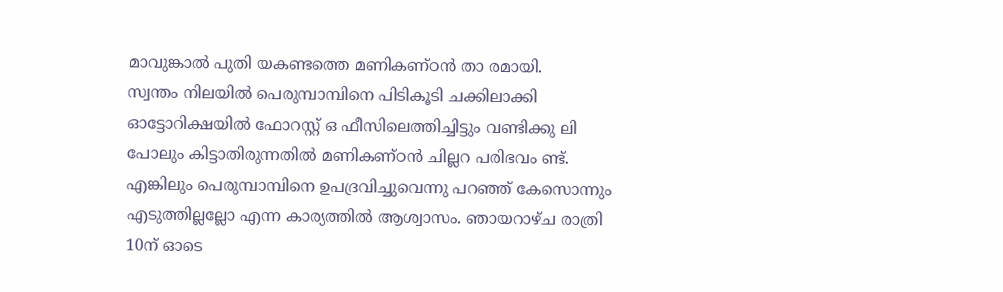മാവുങ്കാൽ പുതി യകണ്ടത്തെ മണികണ്ഠൻ താ രമായി.
സ്വന്തം നിലയിൽ പെരുമ്പാമ്പിനെ പിടികൂടി ചക്കിലാക്കി ഓട്ടോറിക്ഷയിൽ ഫോറസ്റ്റ് ഒ ഫീസിലെത്തിച്ചിട്ടും വണ്ടിക്കു ലി പോലും കിട്ടാതിരുന്നതിൽ മണികണ്ഠൻ ചില്ലറ പരിഭവം ണ്ട്. എങ്കിലും പെരുമ്പാമ്പിനെ ഉപദ്രവിച്ചുവെന്നു പറഞ്ഞ് കേസൊന്നും എടുത്തില്ലല്ലോ എന്ന കാര്യത്തിൽ ആശ്വാസം. ഞായറാഴ്ച രാത്രി 10ന് ഓടെ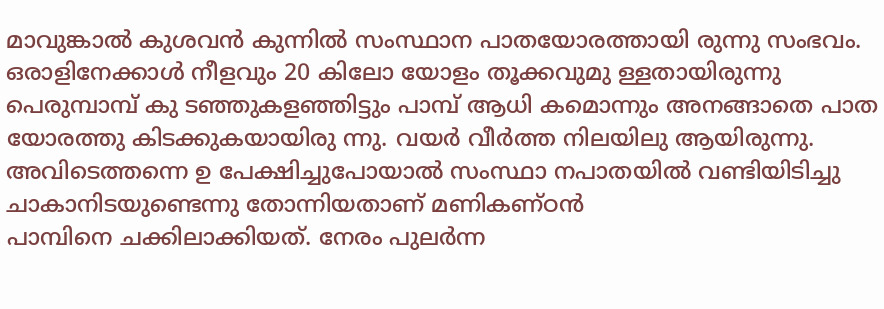മാവുങ്കാൽ കുശവൻ കുന്നിൽ സംസ്ഥാന പാതയോരത്തായി രുന്നു സംഭവം.
ഒരാളിനേക്കാൾ നീളവും 20 കിലോ യോളം തൂക്കവുമു ള്ളതായിരുന്നു പെരുമ്പാമ്പ് കു ടഞ്ഞുകളഞ്ഞിട്ടും പാമ്പ് ആധി കമൊന്നും അനങ്ങാതെ പാത യോരത്തു കിടക്കുകയായിരു ന്നു. വയർ വീർത്ത നിലയിലു ആയിരുന്നു. അവിടെത്തന്നെ ഉ പേക്ഷിച്ചുപോയാൽ സംസ്ഥാ നപാതയിൽ വണ്ടിയിടിച്ചു ചാകാനിടയുണ്ടെന്നു തോന്നിയതാണ് മണികണ്ഠൻ
പാമ്പിനെ ചക്കിലാക്കിയത്. നേരം പുലർന്ന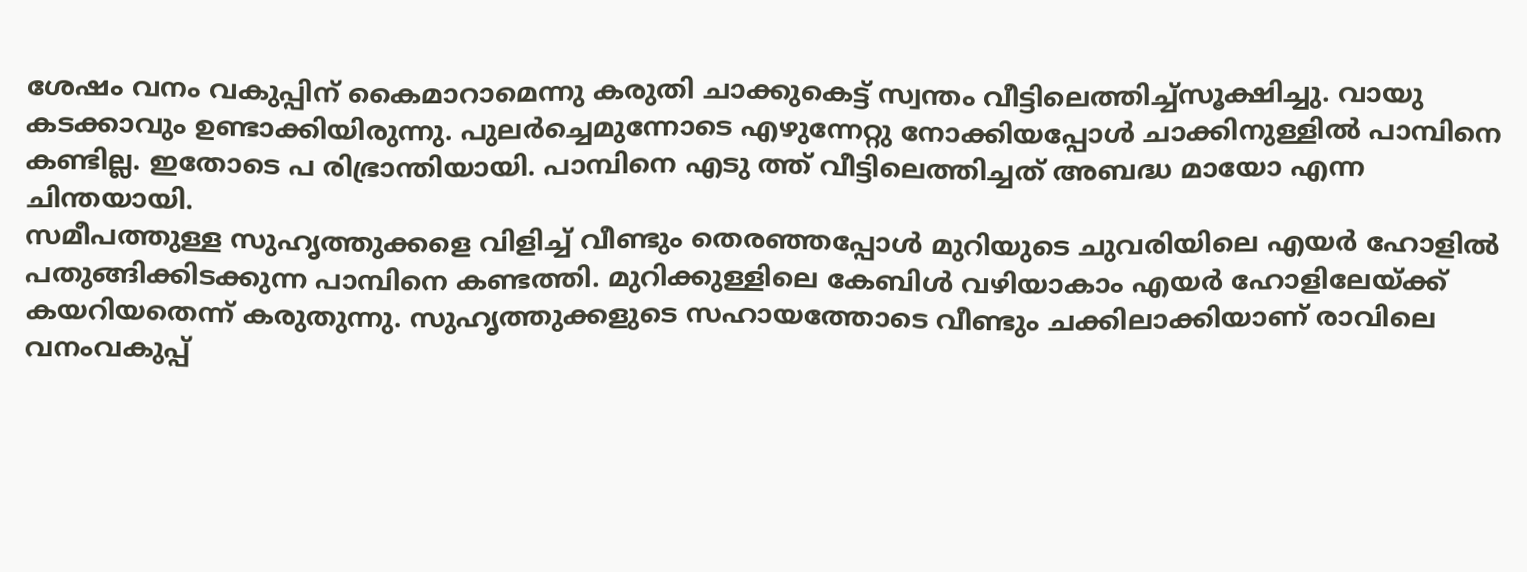ശേഷം വനം വകുപ്പിന് കൈമാറാമെന്നു കരുതി ചാക്കുകെട്ട് സ്വന്തം വീട്ടിലെത്തിച്ച്സൂക്ഷിച്ചു. വായു കടക്കാവും ഉണ്ടാക്കിയിരുന്നു. പുലർച്ചെമുന്നോടെ എഴുന്നേറ്റു നോക്കിയപ്പോൾ ചാക്കിനുള്ളിൽ പാമ്പിനെ കണ്ടില്ല. ഇതോടെ പ രിഭ്രാന്തിയായി. പാമ്പിനെ എടു ത്ത് വീട്ടിലെത്തിച്ചത് അബദ്ധ മായോ എന്ന ചിന്തയായി.
സമീപത്തുള്ള സുഹൃത്തുക്കളെ വിളിച്ച് വീണ്ടും തെരഞ്ഞപ്പോൾ മുറിയുടെ ചുവരിയിലെ എയർ ഹോളിൽ പതുങ്ങിക്കിടക്കുന്ന പാമ്പിനെ കണ്ടത്തി. മുറിക്കുള്ളിലെ കേബിൾ വഴിയാകാം എയർ ഹോളിലേയ്ക്ക് കയറിയതെന്ന് കരുതുന്നു. സുഹൃത്തുക്കളുടെ സഹായത്തോടെ വീണ്ടും ചക്കിലാക്കിയാണ് രാവിലെ വനംവകുപ്പ്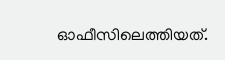ഓഫീസിലെത്തിയത്.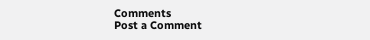Comments
Post a Comment